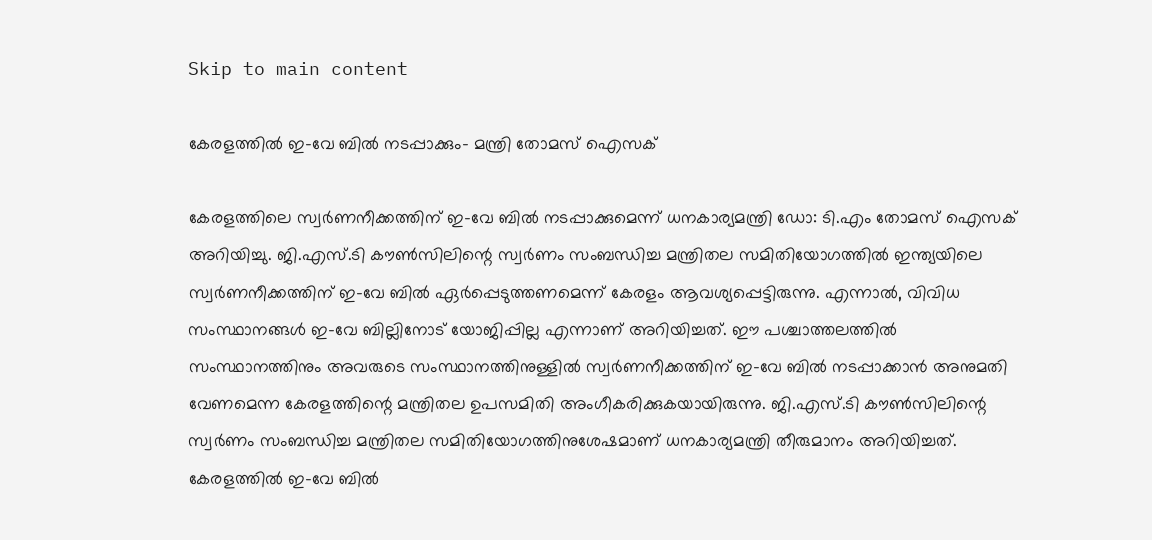Skip to main content

കേരളത്തിൽ ഇ-വേ ബിൽ നടപ്പാക്കും- മന്ത്രി തോമസ് ഐസക്

കേരളത്തിലെ സ്വർണനീക്കത്തിന് ഇ-വേ ബിൽ നടപ്പാക്കുമെന്ന് ധനകാര്യമന്ത്രി ഡോ: ടി.എം തോമസ് ഐസക് അറിയിച്ചു. ജി.എസ്.ടി കൗൺസിലിന്റെ സ്വർണം സംബന്ധിച്ച മന്ത്രിതല സമിതിയോഗത്തിൽ ഇന്ത്യയിലെ സ്വർണനീക്കത്തിന് ഇ-വേ ബിൽ ഏർപ്പെടുത്തണമെന്ന് കേരളം ആവശ്യപ്പെട്ടിരുന്നു. എന്നാൽ, വിവിധ സംസ്ഥാനങ്ങൾ ഇ-വേ ബില്ലിനോട് യോജിപ്പില്ല എന്നാണ് അറിയിച്ചത്. ഈ പശ്ചാത്തലത്തിൽ സംസ്ഥാനത്തിനും അവരുടെ സംസ്ഥാനത്തിനുള്ളിൽ സ്വർണനീക്കത്തിന് ഇ-വേ ബിൽ നടപ്പാക്കാൻ അനുമതി വേണമെന്ന കേരളത്തിന്റെ മന്ത്രിതല ഉപസമിതി അംഗീകരിക്കുകയായിരുന്നു. ജി.എസ്.ടി കൗൺസിലിന്റെ സ്വർണം സംബന്ധിച്ച മന്ത്രിതല സമിതിയോഗത്തിനുശേഷമാണ് ധനകാര്യമന്ത്രി തീരുമാനം അറിയിച്ചത്. കേരളത്തിൽ ഇ-വേ ബിൽ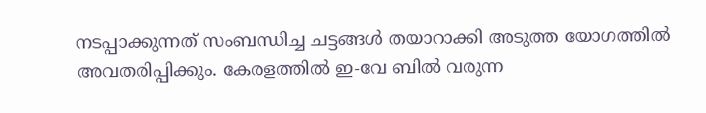നടപ്പാക്കുന്നത് സംബന്ധിച്ച ചട്ടങ്ങൾ തയാറാക്കി അടുത്ത യോഗത്തിൽ അവതരിപ്പിക്കും. കേരളത്തിൽ ഇ-വേ ബിൽ വരുന്ന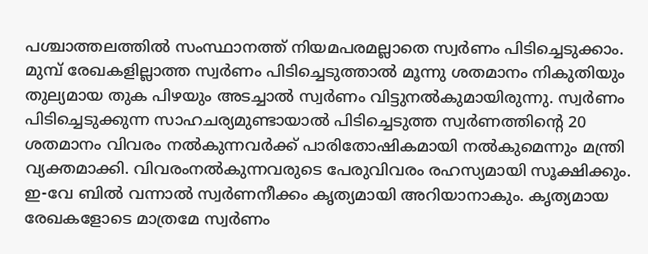പശ്ചാത്തലത്തിൽ സംസ്ഥാനത്ത് നിയമപരമല്ലാതെ സ്വർണം പിടിച്ചെടുക്കാം. മുമ്പ് രേഖകളില്ലാത്ത സ്വർണം പിടിച്ചെടുത്താൽ മൂന്നു ശതമാനം നികുതിയും തുല്യമായ തുക പിഴയും അടച്ചാൽ സ്വർണം വിട്ടുനൽകുമായിരുന്നു. സ്വർണം പിടിച്ചെടുക്കുന്ന സാഹചര്യമുണ്ടായാൽ പിടിച്ചെടുത്ത സ്വർണത്തിന്റെ 20 ശതമാനം വിവരം നൽകുന്നവർക്ക് പാരിതോഷികമായി നൽകുമെന്നും മന്ത്രി വ്യക്തമാക്കി. വിവരംനൽകുന്നവരുടെ പേരുവിവരം രഹസ്യമായി സൂക്ഷിക്കും. ഇ-വേ ബിൽ വന്നാൽ സ്വർണനീക്കം കൃത്യമായി അറിയാനാകും. കൃത്യമായ രേഖകളോടെ മാത്രമേ സ്വർണം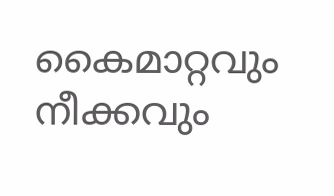കൈമാറ്റവും നീക്കവും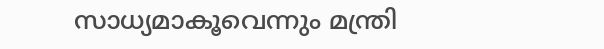സാധ്യമാകൂവെന്നും മന്ത്രി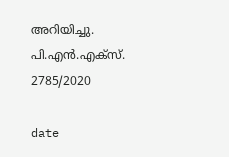അറിയിച്ചു. പി.എൻ.എക്‌സ്. 2785/2020

date